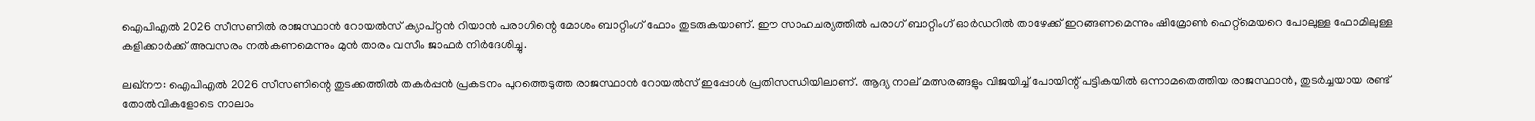ഐപിഎല്‍ 2026 സീസണില്‍ രാജസ്ഥാന്‍ റോയല്‍സ് ക്യാപ്റ്റന്‍ റിയാന്‍ പരാഗിന്റെ മോശം ബാറ്റിംഗ് ഫോം തുടരുകയാണ്. ഈ സാഹചര്യത്തില്‍ പരാഗ് ബാറ്റിംഗ് ഓര്‍ഡറില്‍ താഴേക്ക് ഇറങ്ങണമെന്നും ഷിമ്രോണ്‍ ഹെറ്റ്മെയറെ പോലുള്ള ഫോമിലുള്ള കളിക്കാര്‍ക്ക് അവസരം നല്‍കണമെന്നും മുന്‍ താരം വസീം ജാഫര്‍ നിര്‍ദേശിച്ചു.

ലഖ്നൗ: ഐപിഎല്‍ 2026 സീസണിന്റെ തുടക്കത്തില്‍ തകര്‍പ്പന്‍ പ്രകടനം പുറത്തെടുത്ത രാജസ്ഥാന്‍ റോയല്‍സ് ഇപ്പോള്‍ പ്രതിസന്ധിയിലാണ്. ആദ്യ നാല് മത്സരങ്ങളും വിജയിച്ച് പോയിന്റ് പട്ടികയില്‍ ഒന്നാമതെത്തിയ രാജസ്ഥാന്‍, തുടര്‍ച്ചയായ രണ്ട് തോല്‍വികളോടെ നാലാം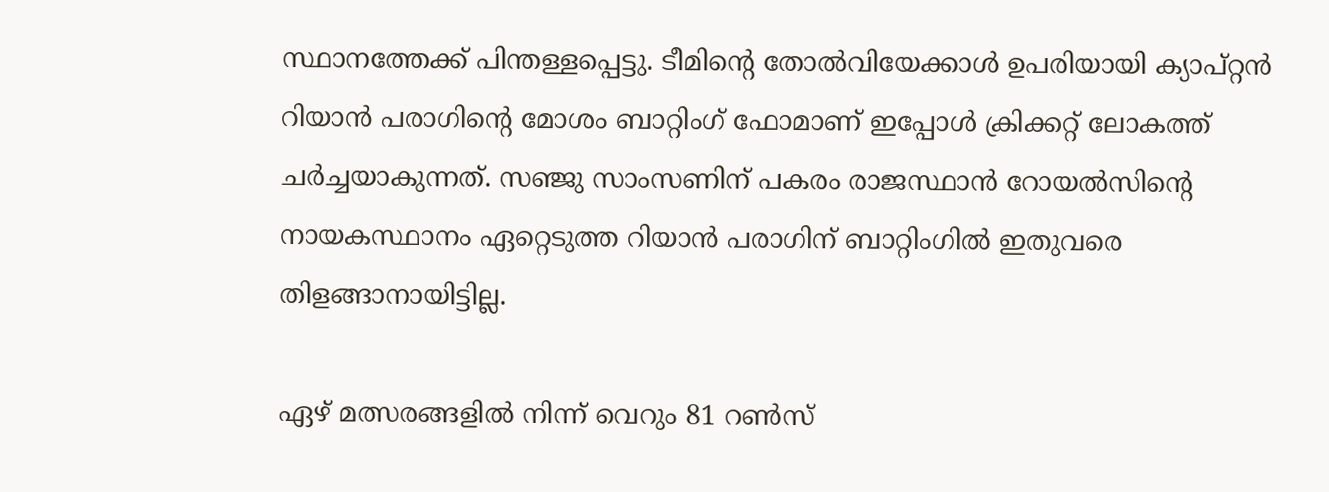സ്ഥാനത്തേക്ക് പിന്തള്ളപ്പെട്ടു. ടീമിന്റെ തോല്‍വിയേക്കാള്‍ ഉപരിയായി ക്യാപ്റ്റന്‍ റിയാന്‍ പരാഗിന്റെ മോശം ബാറ്റിംഗ് ഫോമാണ് ഇപ്പോള്‍ ക്രിക്കറ്റ് ലോകത്ത് ചര്‍ച്ചയാകുന്നത്. സഞ്ജു സാംസണിന് പകരം രാജസ്ഥാന്‍ റോയല്‍സിന്റെ നായകസ്ഥാനം ഏറ്റെടുത്ത റിയാന്‍ പരാഗിന് ബാറ്റിംഗില്‍ ഇതുവരെ തിളങ്ങാനായിട്ടില്ല.

ഏഴ് മത്സരങ്ങളില്‍ നിന്ന് വെറും 81 റണ്‍സ്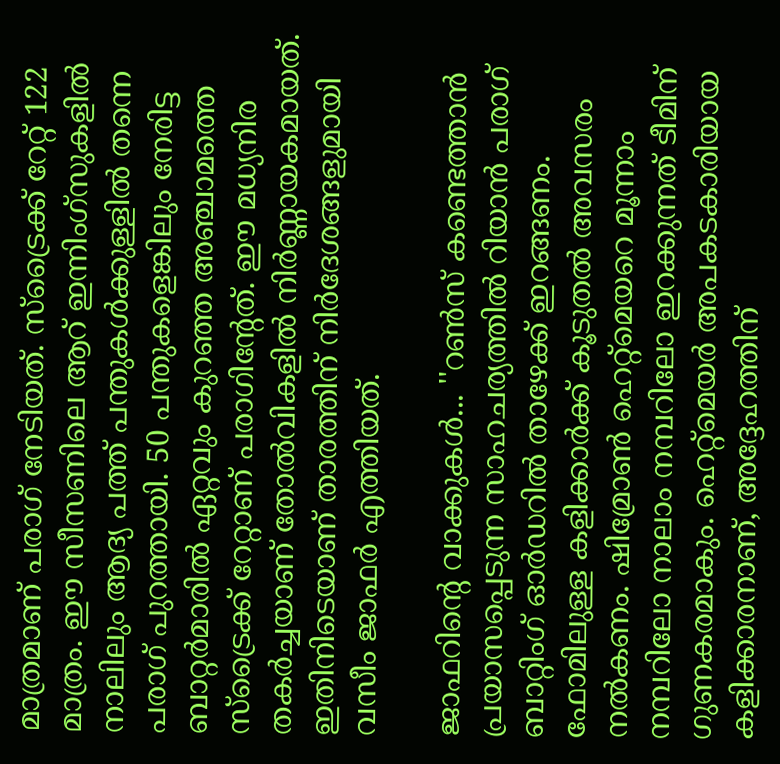മാത്രമാണ് പരാഗ് നേടിയത്. സ്ട്രൈക്ക് റേറ്റ് 122 മാത്രം. ഈ സീസണിലെ ആറ് ഇന്നിംഗ്‌സുകളില്‍ നാലിലും ആദ്യ പത്ത് പന്തുകള്‍ക്കുള്ളില്‍ തന്നെ പരാഗ് പുറത്തായി. 50 പന്തുകളെങ്കിലും നേരിട്ട ബാറ്റര്‍മാരില്‍ ഏറ്റവും കുറഞ്ഞ അഞ്ചാമത്തെ സ്ട്രൈക്ക് റേറ്റാണ് പരാഗിന്റേത്. ഈ മധ്യനിര തകര്‍ച്ചയാണ് തോല്‍വികളില്‍ നിര്‍ണ്ണായകമായത്. ഇതിനിടെയാണ് താരത്തിന് നിര്‍ദേശങ്ങളുമായി വസീം ജാഫര്‍ എത്തിയത്.

ജാഫറിന്റെ വാക്കുകള്‍... ''റണ്‍സ് കണ്ടെത്താന്‍ പ്രയാസപ്പെടുന്ന സാഹചര്യത്തില്‍ റിയാന്‍ പരാഗ് ബാറ്റിംഗ് ഓര്‍ഡറില്‍ താഴേക്ക് ഇറങ്ങണം. ഫോമിലുള്ള കളിക്കാര്‍ക്ക് കൂടുതല്‍ അവസരം നല്‍കണം. ഷിമ്രോണ്‍ ഹെറ്റ്മെയറെ മൂന്നാം നമ്പറിലോ നാലാം നമ്പറിലോ ഇറക്കുന്നത് ടീമിന് ഗുണകരമാകും. ഹെറ്റ്മെയര്‍ അപകടകാരിയായ കളിക്കാരനാണ്, അദ്ദേഹത്തിന്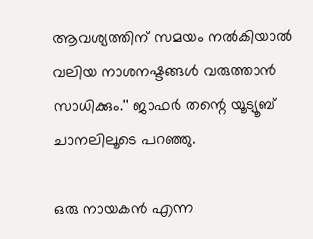ആവശ്യത്തിന് സമയം നല്‍കിയാല്‍ വലിയ നാശനഷ്ടങ്ങള്‍ വരുത്താന്‍ സാധിക്കും.'' ജാഫര്‍ തന്റെ യൂട്യൂബ് ചാനലിലൂടെ പറഞ്ഞു.

ഒരു നായകന്‍ എന്ന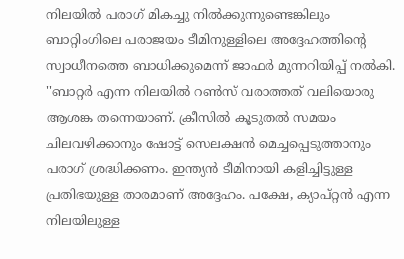നിലയില്‍ പരാഗ് മികച്ചു നില്‍ക്കുന്നുണ്ടെങ്കിലും ബാറ്റിംഗിലെ പരാജയം ടീമിനുള്ളിലെ അദ്ദേഹത്തിന്റെ സ്വാധീനത്തെ ബാധിക്കുമെന്ന് ജാഫര്‍ മുന്നറിയിപ്പ് നല്‍കി. ''ബാറ്റര്‍ എന്ന നിലയില്‍ റണ്‍സ് വരാത്തത് വലിയൊരു ആശങ്ക തന്നെയാണ്. ക്രീസില്‍ കൂടുതല്‍ സമയം ചിലവഴിക്കാനും ഷോട്ട് സെലക്ഷന്‍ മെച്ചപ്പെടുത്താനും പരാഗ് ശ്രദ്ധിക്കണം. ഇന്ത്യന്‍ ടീമിനായി കളിച്ചിട്ടുള്ള പ്രതിഭയുള്ള താരമാണ് അദ്ദേഹം. പക്ഷേ, ക്യാപ്റ്റന്‍ എന്ന നിലയിലുള്ള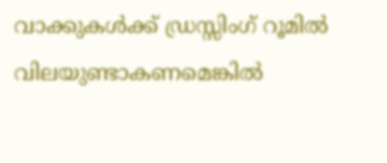വാക്കുകള്‍ക്ക് ഡ്രസ്സിംഗ് റൂമില്‍ വിലയുണ്ടാകണമെങ്കില്‍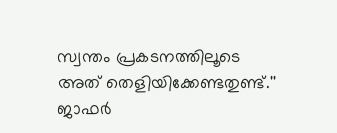സ്വന്തം പ്രകടനത്തിലൂടെ അത് തെളിയിക്കേണ്ടതുണ്ട്.'' ജാഫര്‍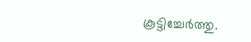കൂട്ടിച്ചേര്‍ത്തു.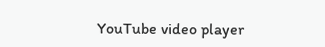YouTube video player